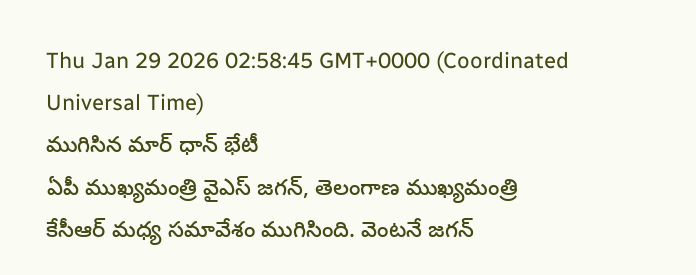Thu Jan 29 2026 02:58:45 GMT+0000 (Coordinated Universal Time)
ముగిసిన మార్ ధాన్ భేటీ
ఏపీ ముఖ్యమంత్రి వైఎస్ జగన్, తెలంగాణ ముఖ్యమంత్రి కేసీఆర్ మధ్య సమావేశం ముగిసింది. వెంటనే జగన్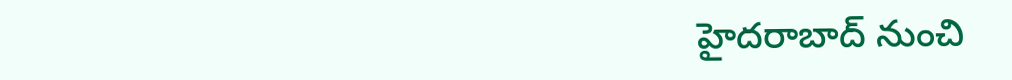హైదరాబాద్ నుంచి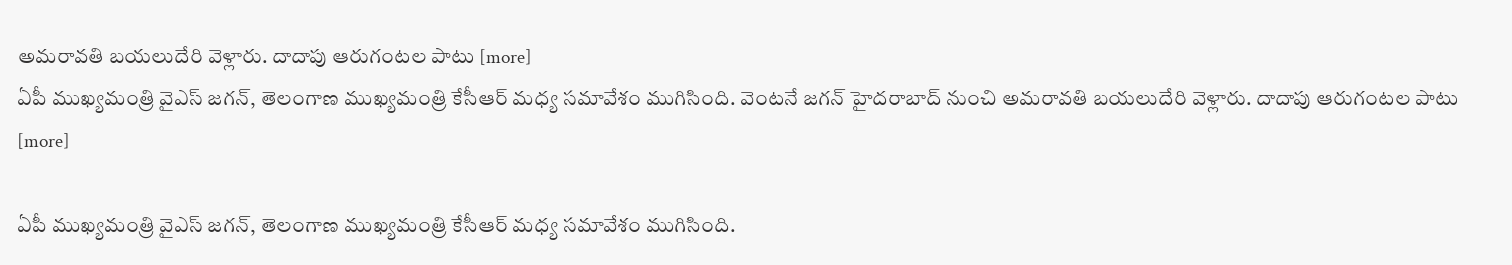అమరావతి బయలుదేరి వెళ్లారు. దాదాపు ఆరుగంటల పాటు [more]
ఏపీ ముఖ్యమంత్రి వైఎస్ జగన్, తెలంగాణ ముఖ్యమంత్రి కేసీఆర్ మధ్య సమావేశం ముగిసింది. వెంటనే జగన్ హైదరాబాద్ నుంచి అమరావతి బయలుదేరి వెళ్లారు. దాదాపు ఆరుగంటల పాటు [more]

ఏపీ ముఖ్యమంత్రి వైఎస్ జగన్, తెలంగాణ ముఖ్యమంత్రి కేసీఆర్ మధ్య సమావేశం ముగిసింది.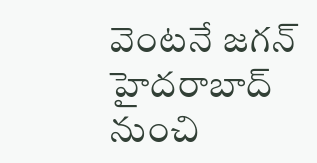వెంటనే జగన్ హైదరాబాద్ నుంచి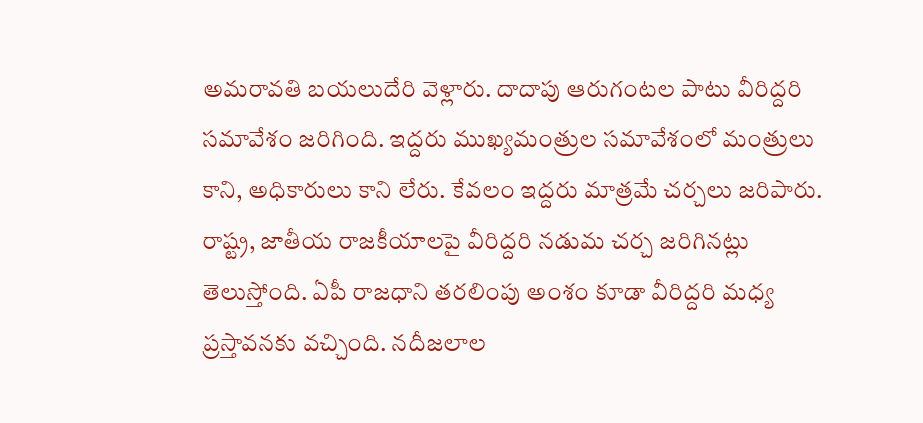అమరావతి బయలుదేరి వెళ్లారు. దాదాపు ఆరుగంటల పాటు వీరిద్దరి సమావేశం జరిగింది. ఇద్దరు ముఖ్యమంత్రుల సమావేశంలో మంత్రులు కాని, అధికారులు కాని లేరు. కేవలం ఇద్దరు మాత్రమే చర్చలు జరిపారు. రాష్ట్ర, జాతీయ రాజకీయాలపై వీరిద్దరి నడుమ చర్చ జరిగినట్లు తెలుస్తోంది. ఏపీ రాజధాని తరలింపు అంశం కూడా వీరిద్దరి మధ్య ప్రస్తావనకు వచ్చింది. నదీజలాల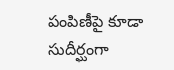పంపిణీపై కూడా సుదీర్ఘంగా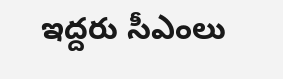ఇద్దరు సీఎంలు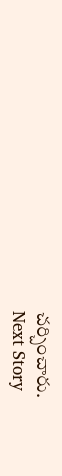చర్చించారు.
Next Story